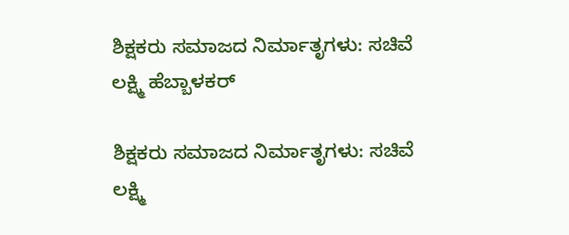ಶಿಕ್ಷಕರು ಸಮಾಜದ ನಿರ್ಮಾತೃಗಳು: ಸಚಿವೆ ಲಕ್ಷ್ಮಿ ಹೆಬ್ಬಾಳಕರ್

ಶಿಕ್ಷಕರು ಸಮಾಜದ ನಿರ್ಮಾತೃಗಳು: ಸಚಿವೆ ಲಕ್ಷ್ಮಿ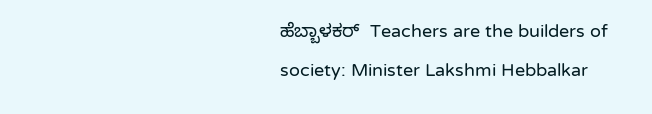ಹೆಬ್ಬಾಳಕರ್  Teachers are the builders of society: Minister Lakshmi Hebbalkar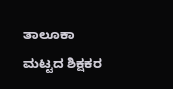ತಾಲೂಕಾ ಮಟ್ಟದ ಶಿಕ್ಷಕರ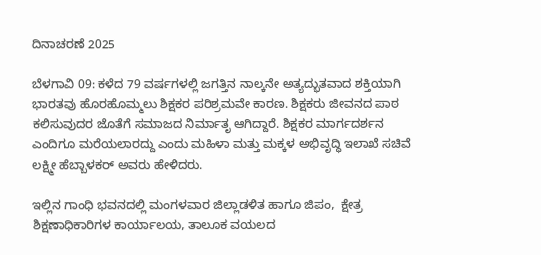ದಿನಾಚರಣೆ 2025

ಬೆಳಗಾವಿ 09: ಕಳೆದ 79 ವರ್ಷಗಳಲ್ಲಿ ಜಗತ್ತಿನ ನಾಲ್ಕನೇ ಅತ್ಯದ್ಭುತವಾದ ಶಕ್ತಿಯಾಗಿ ಭಾರತವು ಹೊರಹೊಮ್ಮಲು ಶಿಕ್ಷಕರ ಪರಿಶ್ರಮವೇ ಕಾರಣ. ಶಿಕ್ಷಕರು ಜೀವನದ ಪಾಠ ಕಲಿಸುವುದರ ಜೊತೆಗೆ ಸಮಾಜದ ನಿರ್ಮಾತೃ ಆಗಿದ್ದಾರೆ. ಶಿಕ್ಷಕರ ಮಾರ್ಗದರ್ಶನ ಎಂದಿಗೂ ಮರೆಯಲಾರದ್ದು ಎಂದು ಮಹಿಳಾ ಮತ್ತು ಮಕ್ಕಳ ಅಭಿವೃದ್ಧಿ ಇಲಾಖೆ ಸಚಿವೆ ಲಕ್ಷ್ಮೀ ಹೆಬ್ಬಾಳಕರ್ ಅವರು ಹೇಳಿದರು.

ಇಲ್ಲಿನ ಗಾಂಧಿ ಭವನದಲ್ಲಿ ಮಂಗಳವಾರ ಜಿಲ್ಲಾಡಳಿತ ಹಾಗೂ ಜಿಪಂ,  ಕ್ಷೇತ್ರ ಶಿಕ್ಷಣಾಧಿಕಾರಿಗಳ ಕಾರ್ಯಾಲಯ, ತಾಲೂಕ ವಯಲದ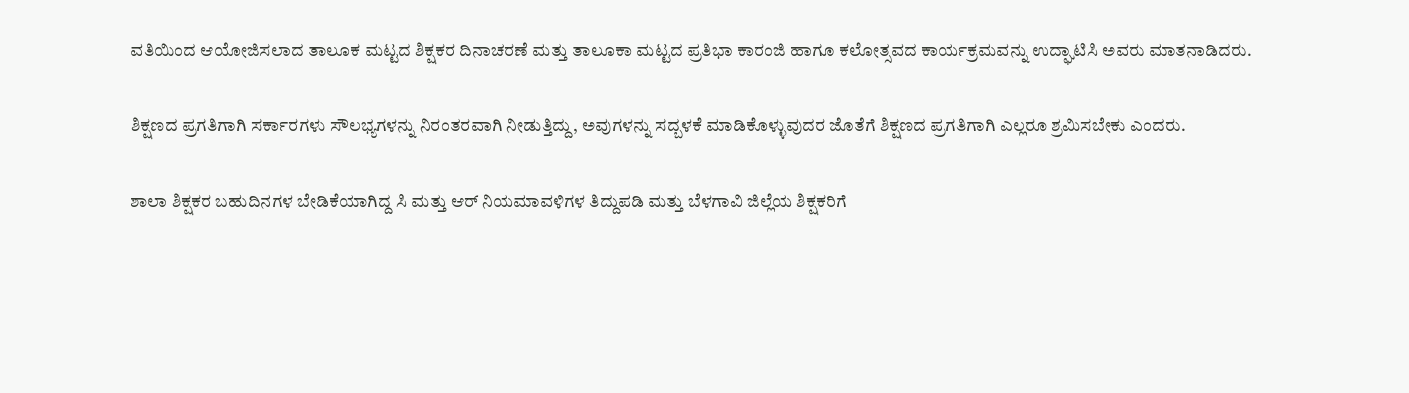ವತಿಯಿಂದ ಆಯೋಜಿಸಲಾದ ತಾಲೂಕ ಮಟ್ಟದ ಶಿಕ್ಷಕರ ದಿನಾಚರಣೆ ಮತ್ತು ತಾಲೂಕಾ ಮಟ್ಟದ ಪ್ರತಿಭಾ ಕಾರಂಜಿ ಹಾಗೂ ಕಲೋತ್ಸವದ ಕಾರ್ಯಕ್ರಮವನ್ನು ಉದ್ಘಾಟಿಸಿ ಅವರು ಮಾತನಾಡಿದರು.

ಶಿಕ್ಷಣದ ಪ್ರಗತಿಗಾಗಿ ಸರ್ಕಾರಗಳು ಸೌಲಭ್ಯಗಳನ್ನು ನಿರಂತರವಾಗಿ ನೀಡುತ್ತಿದ್ದು, ಅವುಗಳನ್ನು ಸದ್ಬಳಕೆ ಮಾಡಿಕೊಳ್ಳುವುದರ ಜೊತೆಗೆ ಶಿಕ್ಷಣದ ಪ್ರಗತಿಗಾಗಿ ಎಲ್ಲರೂ ಶ್ರಮಿಸಬೇಕು ಎಂದರು.

ಶಾಲಾ ಶಿಕ್ಷಕರ ಬಹುದಿನಗಳ ಬೇಡಿಕೆಯಾಗಿದ್ದ ಸಿ ಮತ್ತು ಆರ್ ನಿಯಮಾವಳಿಗಳ ತಿದ್ದುಪಡಿ ಮತ್ತು ಬೆಳಗಾವಿ ಜಿಲ್ಲೆಯ ಶಿಕ್ಷಕರಿಗೆ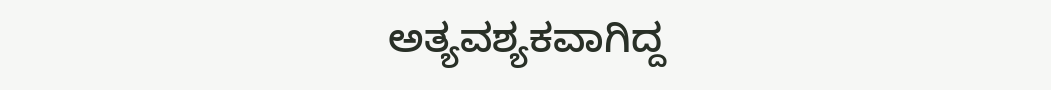ಅತ್ಯವಶ್ಯಕವಾಗಿದ್ದ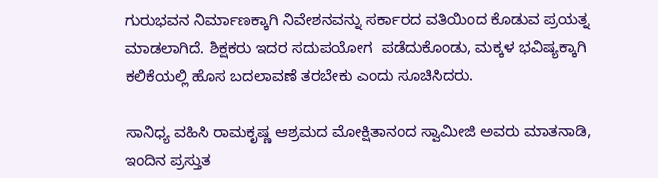ಗುರುಭವನ ನಿರ್ಮಾಣಕ್ಕಾಗಿ ನಿವೇಶನವನ್ನು ಸರ್ಕಾರದ ವತಿಯಿಂದ ಕೊಡುವ ಪ್ರಯತ್ನ ಮಾಡಲಾಗಿದೆ. ಶಿಕ್ಷಕರು ಇದರ ಸದುಪಯೋಗ  ಪಡೆದುಕೊಂಡು, ಮಕ್ಕಳ ಭವಿಷ್ಯಕ್ಕಾಗಿ ಕಲಿಕೆಯಲ್ಲಿ ಹೊಸ ಬದಲಾವಣೆ ತರಬೇಕು ಎಂದು ಸೂಚಿಸಿದರು.

ಸಾನಿಧ್ಯ ವಹಿಸಿ ರಾಮಕೃಷ್ಣ ಆಶ್ರಮದ ಮೋಕ್ಷಿತಾನಂದ ಸ್ವಾಮೀಜಿ ಅವರು ಮಾತನಾಡಿ,  ಇಂದಿನ ಪ್ರಸ್ತುತ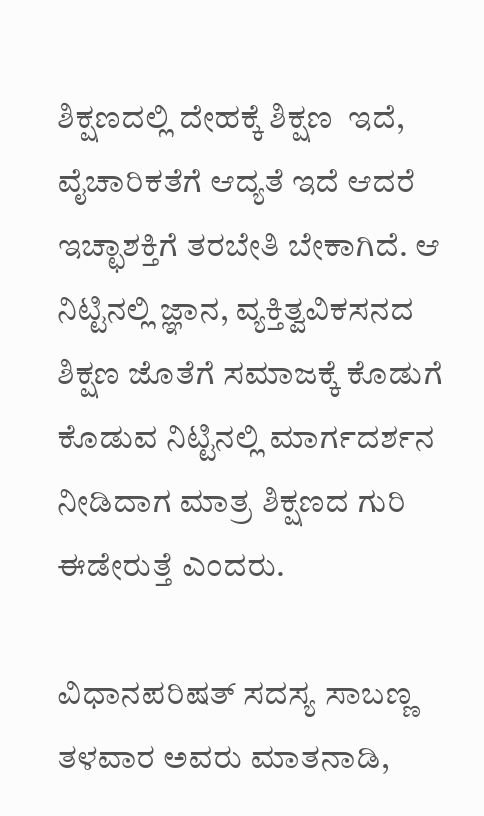ಶಿಕ್ಷಣದಲ್ಲಿ ದೇಹಕ್ಕೆ ಶಿಕ್ಷಣ  ಇದೆ,  ವೈಚಾರಿಕತೆಗೆ ಆದ್ಯತೆ ಇದೆ ಆದರೆ ಇಚ್ಛಾಶಕ್ತಿಗೆ ತರಬೇತಿ ಬೇಕಾಗಿದೆ. ಆ ನಿಟ್ಟಿನಲ್ಲಿ ಜ್ಞಾನ, ವ್ಯಕ್ತಿತ್ವವಿಕಸನದ ಶಿಕ್ಷಣ ಜೊತೆಗೆ ಸಮಾಜಕ್ಕೆ ಕೊಡುಗೆ ಕೊಡುವ ನಿಟ್ಟಿನಲ್ಲಿ ಮಾರ್ಗದರ್ಶನ ನೀಡಿದಾಗ ಮಾತ್ರ ಶಿಕ್ಷಣದ ಗುರಿ ಈಡೇರುತ್ತೆ ಎಂದರು.

ವಿಧಾನಪರಿಷತ್ ಸದಸ್ಯ ಸಾಬಣ್ಣ ತಳವಾರ ಅವರು ಮಾತನಾಡಿ,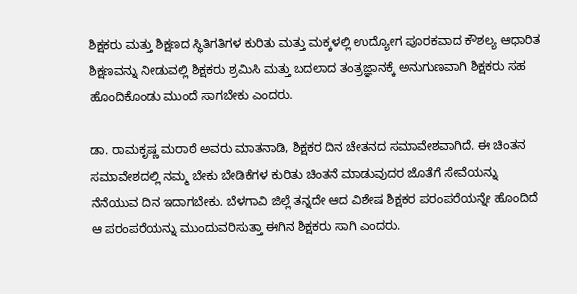ಶಿಕ್ಷಕರು ಮತ್ತು ಶಿಕ್ಷಣದ ಸ್ಥಿತಿಗತಿಗಳ ಕುರಿತು ಮತ್ತು ಮಕ್ಕಳಲ್ಲಿ ಉದ್ಯೋಗ ಪೂರಕವಾದ ಕೌಶಲ್ಯ ಆಧಾರಿತ ಶಿಕ್ಷಣವನ್ನು ನೀಡುವಲ್ಲಿ ಶಿಕ್ಷಕರು ಶ್ರಮಿಸಿ ಮತ್ತು ಬದಲಾದ ತಂತ್ರಜ್ಞಾನಕ್ಕೆ ಅನುಗುಣವಾಗಿ ಶಿಕ್ಷಕರು ಸಹ ಹೊಂದಿಕೊಂಡು ಮುಂದೆ ಸಾಗಬೇಕು ಎಂದರು.

ಡಾ. ರಾಮಕೃಷ್ಣ ಮರಾಠೆ ಅವರು ಮಾತನಾಡಿ, ಶಿಕ್ಷಕರ ದಿನ ಚೇತನದ ಸಮಾವೇಶವಾಗಿದೆ. ಈ ಚಿಂತನ ಸಮಾವೇಶದಲ್ಲಿ ನಮ್ಮ ಬೇಕು ಬೇಡಿಕೆಗಳ ಕುರಿತು ಚಿಂತನೆ ಮಾಡುವುದರ ಜೊತೆಗೆ ಸೇವೆಯನ್ನು ನೆನೆಯುವ ದಿನ ಇದಾಗಬೇಕು. ಬೆಳಗಾವಿ ಜಿಲ್ಲೆ ತನ್ನದೇ ಆದ ವಿಶೇಷ ಶಿಕ್ಷಕರ ಪರಂಪರೆಯನ್ನೇ ಹೊಂದಿದೆ ಆ ಪರಂಪರೆಯನ್ನು ಮುಂದುವರಿಸುತ್ತಾ ಈಗಿನ ಶಿಕ್ಷಕರು ಸಾಗಿ ಎಂದರು.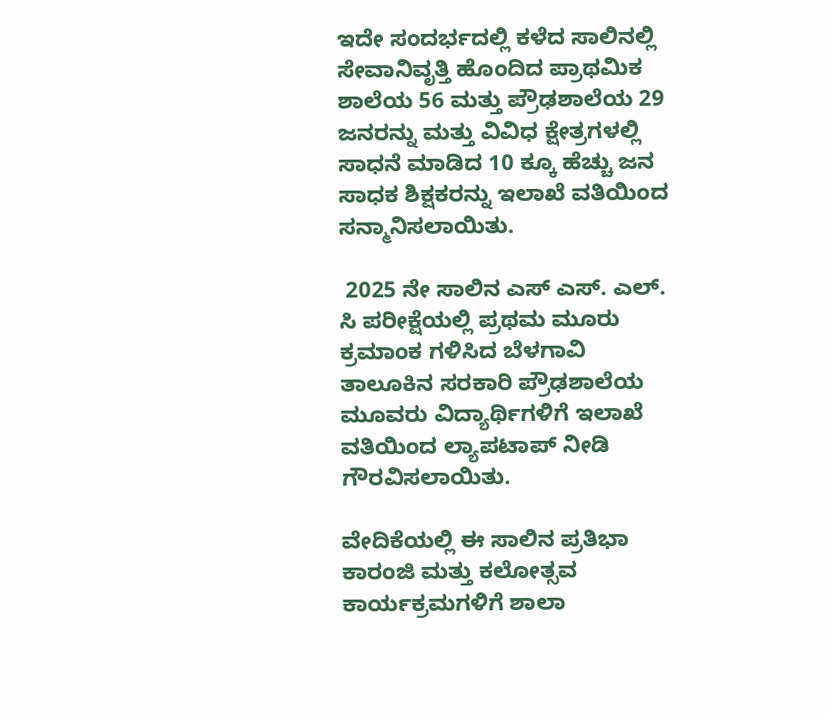ಇದೇ ಸಂದರ್ಭದಲ್ಲಿ ಕಳೆದ ಸಾಲಿನಲ್ಲಿ ಸೇವಾನಿವೃತ್ತಿ ಹೊಂದಿದ ಪ್ರಾಥಮಿಕ ಶಾಲೆಯ 56 ಮತ್ತು ಪ್ರೌಢಶಾಲೆಯ 29 ಜನರನ್ನು ಮತ್ತು ವಿವಿಧ ಕ್ಷೇತ್ರಗಳಲ್ಲಿ ಸಾಧನೆ ಮಾಡಿದ 10 ಕ್ಕೂ ಹೆಚ್ಚು ಜನ ಸಾಧಕ ಶಿಕ್ಷಕರನ್ನು ಇಲಾಖೆ ವತಿಯಿಂದ  ಸನ್ಮಾನಿಸಲಾಯಿತು.

 2025 ನೇ ಸಾಲಿನ ಎಸ್ ಎಸ್‌. ಎಲ್‌. ಸಿ ಪರೀಕ್ಷೆಯಲ್ಲಿ ಪ್ರಥಮ ಮೂರು ಕ್ರಮಾಂಕ ಗಳಿಸಿದ ಬೆಳಗಾವಿ ತಾಲೂಕಿನ ಸರಕಾರಿ ಪ್ರೌಢಶಾಲೆಯ ಮೂವರು ವಿದ್ಯಾರ್ಥಿಗಳಿಗೆ ಇಲಾಖೆ ವತಿಯಿಂದ ಲ್ಯಾಪಟಾಪ್ ನೀಡಿ ಗೌರವಿಸಲಾಯಿತು.

ವೇದಿಕೆಯಲ್ಲಿ ಈ ಸಾಲಿನ ಪ್ರತಿಭಾ ಕಾರಂಜಿ ಮತ್ತು ಕಲೋತ್ಸವ ಕಾರ್ಯಕ್ರಮಗಳಿಗೆ ಶಾಲಾ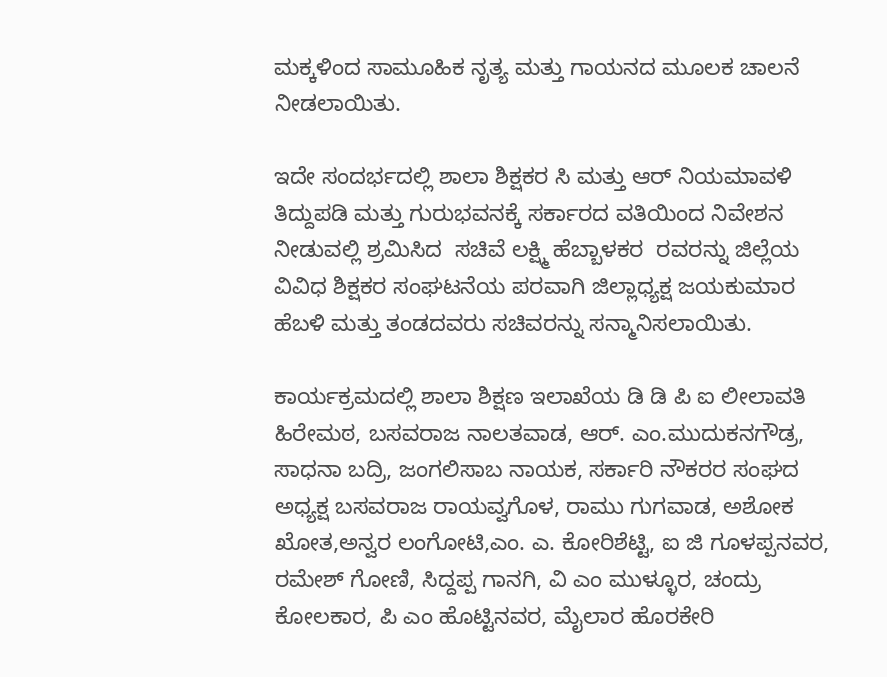ಮಕ್ಕಳಿಂದ ಸಾಮೂಹಿಕ ನೃತ್ಯ ಮತ್ತು ಗಾಯನದ ಮೂಲಕ ಚಾಲನೆ ನೀಡಲಾಯಿತು.

ಇದೇ ಸಂದರ್ಭದಲ್ಲಿ ಶಾಲಾ ಶಿಕ್ಷಕರ ಸಿ ಮತ್ತು ಆರ್ ನಿಯಮಾವಳಿ ತಿದ್ದುಪಡಿ ಮತ್ತು ಗುರುಭವನಕ್ಕೆ ಸರ್ಕಾರದ ವತಿಯಿಂದ ನಿವೇಶನ ನೀಡುವಲ್ಲಿ ಶ್ರಮಿಸಿದ  ಸಚಿವೆ ಲಕ್ಷ್ಮಿ ಹೆಬ್ಬಾಳಕರ  ರವರನ್ನು ಜಿಲ್ಲೆಯ ವಿವಿಧ ಶಿಕ್ಷಕರ ಸಂಘಟನೆಯ ಪರವಾಗಿ ಜಿಲ್ಲಾಧ್ಯಕ್ಷ ಜಯಕುಮಾರ  ಹೆಬಳಿ ಮತ್ತು ತಂಡದವರು ಸಚಿವರನ್ನು ಸನ್ಮಾನಿಸಲಾಯಿತು.

ಕಾರ್ಯಕ್ರಮದಲ್ಲಿ ಶಾಲಾ ಶಿಕ್ಷಣ ಇಲಾಖೆಯ ಡಿ ಡಿ ಪಿ ಐ ಲೀಲಾವತಿ ಹಿರೇಮಠ, ಬಸವರಾಜ ನಾಲತವಾಡ, ಆರ್‌. ಎಂ.ಮುದುಕನಗೌಡ್ರ, ಸಾಧನಾ ಬದ್ರಿ, ಜಂಗಲಿಸಾಬ ನಾಯಕ, ಸರ್ಕಾರಿ ನೌಕರರ ಸಂಘದ ಅಧ್ಯಕ್ಷ ಬಸವರಾಜ ರಾಯವ್ವಗೊಳ, ರಾಮು ಗುಗವಾಡ, ಅಶೋಕ ಖೋತ,ಅನ್ವರ ಲಂಗೋಟಿ,ಎಂ. ಎ. ಕೋರಿಶೆಟ್ಟಿ, ಐ ಜಿ ಗೂಳಪ್ಪನವರ, ರಮೇಶ್ ಗೋಣಿ, ಸಿದ್ದಪ್ಪ ಗಾನಗಿ, ವಿ ಎಂ ಮುಳ್ಳೂರ, ಚಂದ್ರು ಕೋಲಕಾರ, ಪಿ ಎಂ ಹೊಟ್ಟಿನವರ, ಮೈಲಾರ ಹೊರಕೇರಿ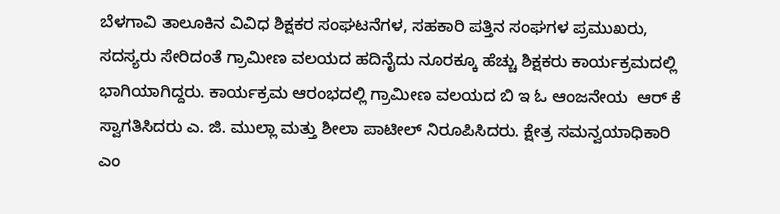ಬೆಳಗಾವಿ ತಾಲೂಕಿನ ವಿವಿಧ ಶಿಕ್ಷಕರ ಸಂಘಟನೆಗಳ, ಸಹಕಾರಿ ಪತ್ತಿನ ಸಂಘಗಳ ಪ್ರಮುಖರು, ಸದಸ್ಯರು ಸೇರಿದಂತೆ ಗ್ರಾಮೀಣ ವಲಯದ ಹದಿನೈದು ನೂರಕ್ಕೂ ಹೆಚ್ಚು ಶಿಕ್ಷಕರು ಕಾರ್ಯಕ್ರಮದಲ್ಲಿ ಭಾಗಿಯಾಗಿದ್ದರು. ಕಾರ್ಯಕ್ರಮ ಆರಂಭದಲ್ಲಿ ಗ್ರಾಮೀಣ ವಲಯದ ಬಿ ಇ ಓ ಆಂಜನೇಯ  ಆರ್ ಕೆ ಸ್ವಾಗತಿಸಿದರು ಎ. ಜಿ. ಮುಲ್ಲಾ ಮತ್ತು ಶೀಲಾ ಪಾಟೀಲ್ ನಿರೂಪಿಸಿದರು. ಕ್ಷೇತ್ರ ಸಮನ್ವಯಾಧಿಕಾರಿ ಎಂ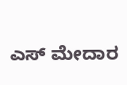ಎಸ್ ಮೇದಾರ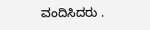ವಂದಿಸಿದರು .